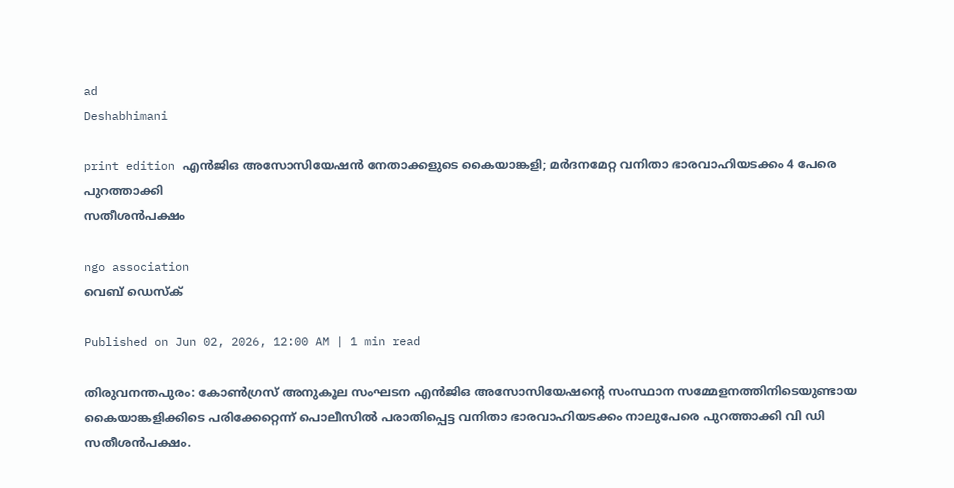ad
Deshabhimani

print edition എൻജിഒ അസോസിയേഷൻ നേതാക്കളുടെ കൈയാങ്കളി; മർദനമേറ്റ വനിതാ ഭാരവാഹിയടക്കം 4 പേരെ പുറത്താക്കി
സതീശൻപക്ഷം

ngo association
വെബ് ഡെസ്ക്

Published on Jun 02, 2026, 12:00 AM | 1 min read

തിരുവനന്തപുരം: കോൺഗ്രസ് അനുകൂല സംഘടന എൻജിഒ അസോസിയേഷന്റെ സംസ്ഥാന സമ്മേളനത്തിനിടെയുണ്ടായ കൈയാങ്കളിക്കിടെ പരിക്കേറ്റെന്ന് പൊലീസിൽ പരാതിപ്പെട്ട വനിതാ ഭാരവാഹിയടക്കം നാലുപേരെ പുറത്താക്കി വി ഡി സതീശൻപക്ഷം.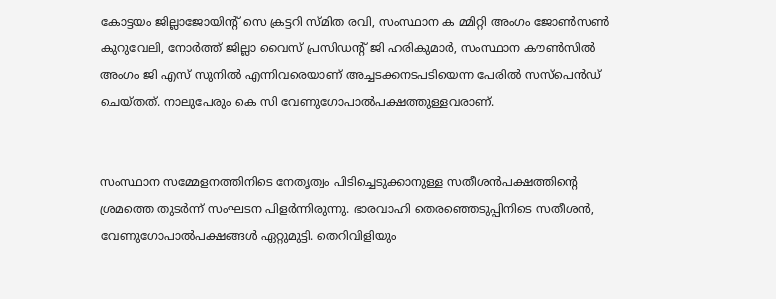കോട്ടയം ജില്ലാജോയിന്റ് സെ ക്രട്ടറി സ്മിത രവി, സംസ്ഥാന ക മ്മിറ്റി അംഗം ജോൺസൺ കുറുവേലി, നോർത്ത് ജില്ലാ വൈസ് പ്രസിഡന്റ് ജി ഹരികുമാർ, സംസ്ഥാന കൗൺസിൽ അംഗം ജി എസ് സുനിൽ എന്നിവരെയാണ് അച്ചടക്കനടപടിയെന്ന പേരിൽ സസ്‌പെൻഡ് ചെയ്തത്. നാലുപേരും കെ സി വേണുഗോപാൽപക്ഷത്തുള്ളവരാണ്‌.


സംസ്ഥാന സമ്മേളനത്തിനിടെ നേതൃത്വം പിടിച്ചെടുക്കാനുള്ള സതീശൻപക്ഷത്തിന്റെ ശ്രമത്തെ തുടർന്ന് സംഘടന പിളർന്നിരുന്നു. ഭാരവാഹി തെരഞ്ഞെടുപ്പിനിടെ സതീശൻ, വേണുഗോപാൽപക്ഷങ്ങൾ ഏറ്റുമുട്ടി. തെറിവിളിയും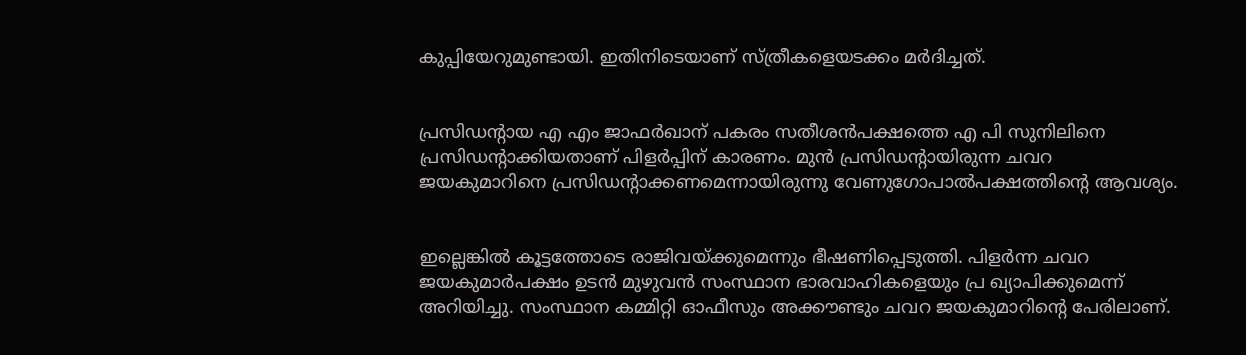കുപ്പിയേറുമുണ്ടായി. ഇതിനിടെയാണ്‌ സ്ത്രീകളെയടക്കം മർദിച്ചത്‌.


പ്രസിഡന്റായ എ എം ജാഫർഖാന് പകരം സതീശൻപക്ഷത്തെ എ പി സുനിലിനെ പ്രസിഡന്റാക്കിയതാണ് പിളർപ്പിന് കാരണം. മുൻ പ്രസിഡന്റായിരുന്ന ചവറ ജയകുമാറിനെ പ്രസിഡന്റാക്കണമെന്നായിരുന്നു വേണുഗോപാൽപക്ഷത്തിന്റെ ആവശ്യം.


ഇല്ലെങ്കിൽ കൂട്ടത്തോടെ രാജിവയ്ക്കുമെന്നും ഭീഷണിപ്പെടുത്തി. പിളർന്ന ചവറ ജയകുമാർപക്ഷം ഉടൻ മുഴുവൻ സംസ്ഥാന ഭാരവാഹികളെയും പ്ര ഖ്യാപിക്കുമെന്ന് അറിയിച്ചു. സംസ്ഥാന കമ്മിറ്റി ഓഫീസും അക്കൗണ്ടും ചവറ ജയകുമാറിന്റെ പേരിലാണ്.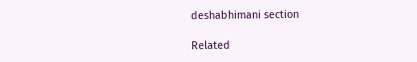deshabhimani section

Related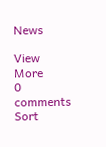News

View More
0 comments
Sort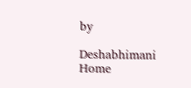by

Deshabhimani
Home